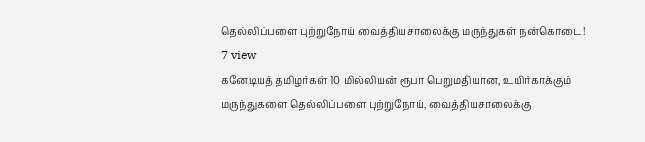தெல்லிப்பளை புற்றுநோய் வைத்தியசாலைக்கு மருந்துகள் நன்கொடை!
7 view
கனேடியத் தமிழர்கள் 10 மில்லியன் ரூபா பெறுமதியான, உயிர்காக்கும் மருந்துகளை தெல்லிப்பளை புற்றுநோய், வைத்தியசாலைக்கு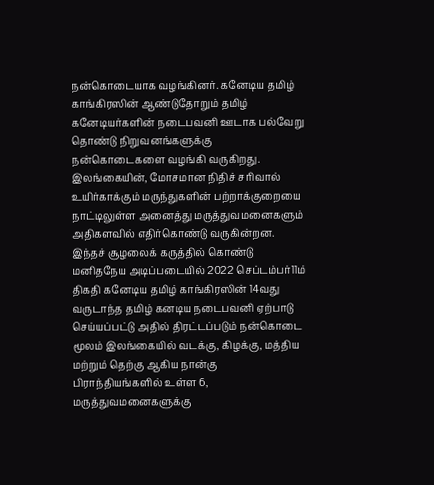நன்கொடையாக வழங்கினர். கனேடிய தமிழ் காங்கிரஸின் ஆண்டுதோறும் தமிழ் கனேடியர்களின் நடைபவனி ஊடாக பல்வேறு தொண்டு நிறுவனங்களுக்கு நன்கொடைகளை வழங்கி வருகிறது. இலங்கையின், மோசமான நிதிச் சரிவால் உயிர்காக்கும் மருந்துகளின் பற்றாக்குறையை நாட்டிலுள்ள அனைத்து மருத்துவமனைகளும் அதிகளவில் எதிர்கொண்டு வருகின்றன. இந்தச் சூழலைக் கருத்தில் கொண்டு மனிதநேய அடிப்படையில் 2022 செப்டம்பர்11ம் திகதி கனேடிய தமிழ் காங்கிரஸின் 14வது வருடாந்த தமிழ் கனடிய நடைபவனி ஏற்பாடு செய்யப்பட்டு அதில் திரட்டப்படும் நன்கொடை மூலம் இலங்கையில் வடக்கு, கிழக்கு, மத்திய மற்றும் தெற்கு ஆகிய நான்கு பிராந்தியங்களில் உள்ள 6, மருத்துவமனைகளுக்கு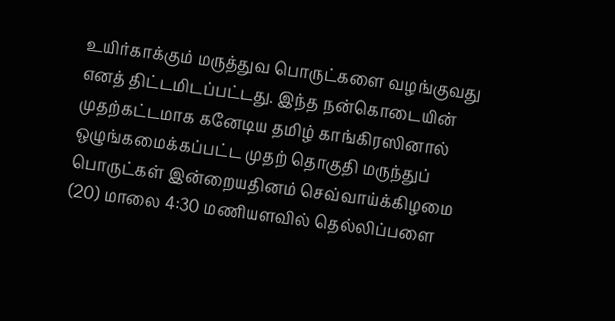உயிர்காக்கும் மருத்துவ பொருட்களை வழங்குவது எனத் திட்டமிடப்பட்டது. இந்த நன்கொடையின் முதற்கட்டமாக கனேடிய தமிழ் காங்கிரஸினால் ஒழுங்கமைக்கப்பட்ட முதற் தொகுதி மருந்துப் பொருட்கள் இன்றையதினம் செவ்வாய்க்கிழமை (20) மாலை 4:30 மணியளவில் தெல்லிப்பளை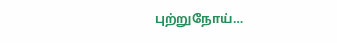புற்றுநோய்…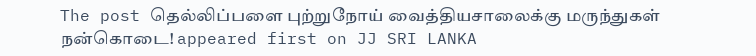The post தெல்லிப்பளை புற்றுநோய் வைத்தியசாலைக்கு மருந்துகள் நன்கொடை! appeared first on JJ SRI LANKA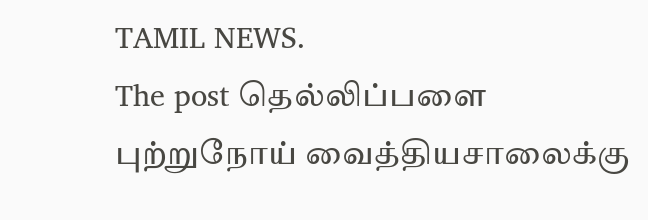TAMIL NEWS.
The post தெல்லிப்பளை புற்றுநோய் வைத்தியசாலைக்கு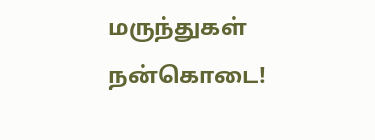மருந்துகள் நன்கொடை!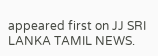appeared first on JJ SRI LANKA TAMIL NEWS.